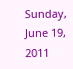Sunday, June 19, 2011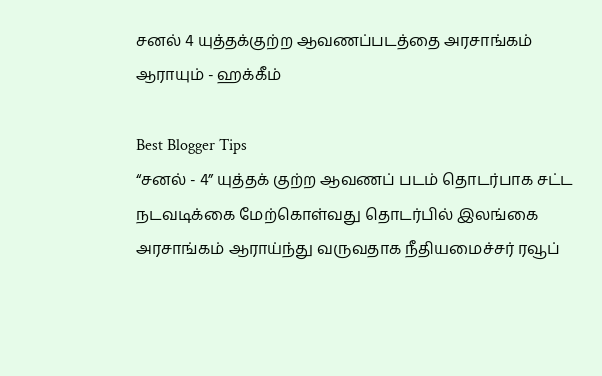சனல் 4 யுத்தக்குற்ற ஆவணப்படத்தை அரசாங்கம் ஆராயும் - ஹக்கீம்

Best Blogger Tips
“சனல் - 4” யுத்தக் குற்ற ஆவணப் படம் தொடர்பாக சட்ட நடவடிக்கை மேற்கொள்வது தொடர்பில் இலங்கை அரசாங்கம் ஆராய்ந்து வருவதாக நீதியமைச்சர் ரவூப்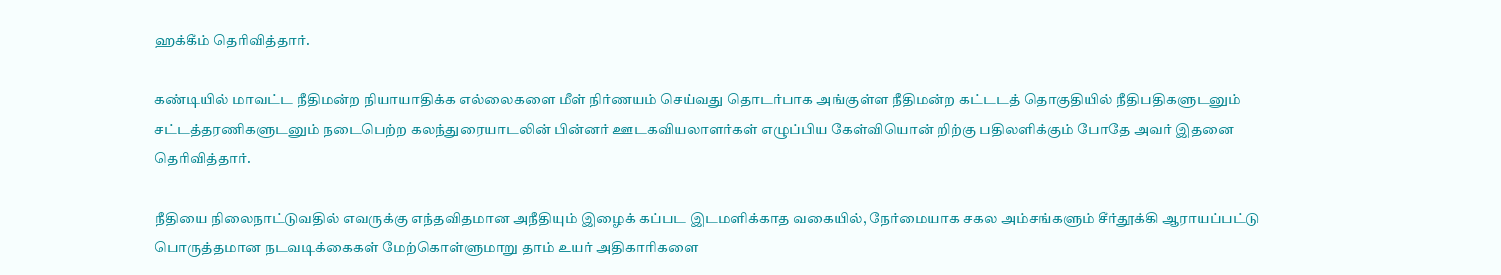ஹக்கீம் தெரிவித்தார்.

கண்டியில் மாவட்ட நீதிமன்ற நியாயாதிக்க எல்லைகளை மீள் நிர்ணயம் செய்வது தொடர்பாக அங்குள்ள நீதிமன்ற கட்டடத் தொகுதியில் நீதிபதிகளுடனும் சட்டத்தரணிகளுடனும் நடைபெற்ற கலந்துரையாடலின் பின்னர் ஊடகவியலாளர்கள் எழுப்பிய கேள்வியொன் றிற்கு பதிலளிக்கும் போதே அவர் இதனை தெரிவித்தார்.

நீதியை நிலைநாட்டுவதில் எவருக்கு எந்தவிதமான அநீதியும் இழைக் கப்பட இடமளிக்காத வகையில், நேர்மையாக சகல அம்சங்களும் சீர்தூக்கி ஆராயப்பட்டு பொருத்தமான நடவடிக்கைகள் மேற்கொள்ளுமாறு தாம் உயர் அதிகாரிகளை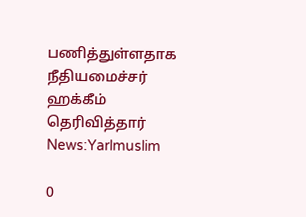பணித்துள்ளதாக நீதியமைச்சர் ஹக்கீம் தெரிவித்தார்
News:Yarlmuslim

0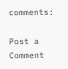comments:

Post a Comment